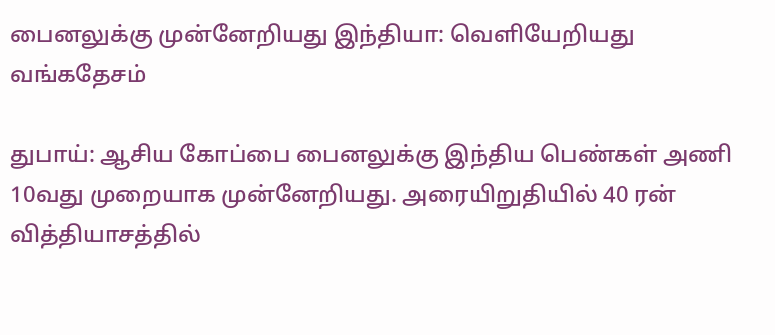பைனலுக்கு முன்னேறியது இந்தியா: வெளியேறியது வங்கதேசம்

துபாய்: ஆசிய கோப்பை பைனலுக்கு இந்திய பெண்கள் அணி 10வது முறையாக முன்னேறியது. அரையிறுதியில் 40 ரன் வித்தியாசத்தில்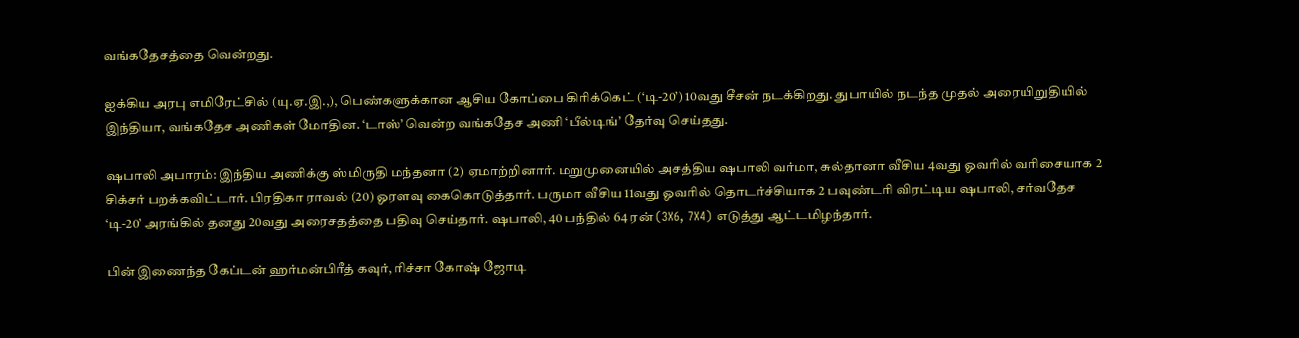வங்கதேசத்தை வென்றது.

ஐக்கிய அரபு எமிரேட்சில் (யு.ஏ.இ.,), பெண்களுக்கான ஆசிய கோப்பை கிரிக்கெட் (‘டி-20’) 10வது சீசன் நடக்கிறது. துபாயில் நடந்த முதல் அரையிறுதியில் இந்தியா, வங்கதேச அணிகள் மோதின. ‘டாஸ்’ வென்ற வங்கதேச அணி ‘பீல்டிங்’ தேர்வு செய்தது.

ஷபாலி அபாரம்: இந்திய அணிக்கு ஸ்மிருதி மந்தனா (2) ஏமாற்றினார். மறுமுனையில் அசத்திய ஷபாலி வர்மா, சுல்தானா வீசிய 4வது ஓவரில் வரிசையாக 2 சிக்சர் பறக்கவிட்டார். பிரதிகா ராவல் (20) ஓரளவு கைகொடுத்தார். பருமா வீசிய 11வது ஓவரில் தொடர்ச்சியாக 2 பவுண்டரி விரட்டிய ஷபாலி, சர்வதேச ‘டி-20’ அரங்கில் தனது 20வது அரைசதத்தை பதிவு செய்தார். ஷபாலி, 40 பந்தில் 64 ரன் (3X6, 7X4) எடுத்து ஆட்டமிழந்தார்.

பின் இணைந்த கேப்டன் ஹர்மன்பிரீத் கவுர், ரிச்சா கோஷ் ஜோடி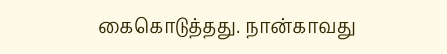கைகொடுத்தது. நான்காவது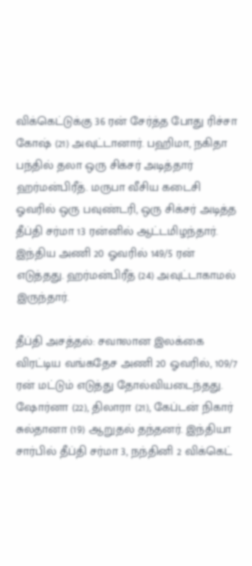விக்கெட்டுக்கு 36 ரன் சேர்த்த போது ரிச்சா கோஷ் (21) அவுட்டானார். பஹிமா, நகிதா பந்தில் தலா ஒரு சிக்சர் அடித்தார் ஹர்மன்பிரீத். மருபா வீசிய கடைசி ஓவரில் ஒரு பவுண்டரி, ஒரு சிக்சர் அடித்த தீப்தி சர்மா 13 ரன்னில் ஆட்டமிழந்தார். இந்திய அணி 20 ஓவரில் 149/5 ரன் எடுத்தது. ஹர்மன்பிரீத் (24) அவுட்டாகாமல் இருந்தார்.

தீப்தி அசத்தல்: சவாலான இலக்கை விரட்டிய வங்கதேச அணி 20 ஓவரில், 109/7 ரன் மட்டும் எடுத்து தோல்வியடைந்தது. ஷோர்னா (22), திலாரா (21), கேப்டன் நிகார் சுல்தானா (19) ஆறுதல் தந்தனர். இந்தியா சார்பில் தீப்தி சர்மா 3, நந்தினி 2 விக்கெட்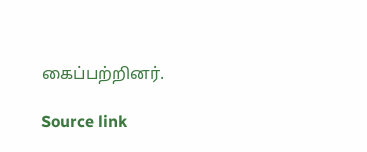கைப்பற்றினர்.

Source link